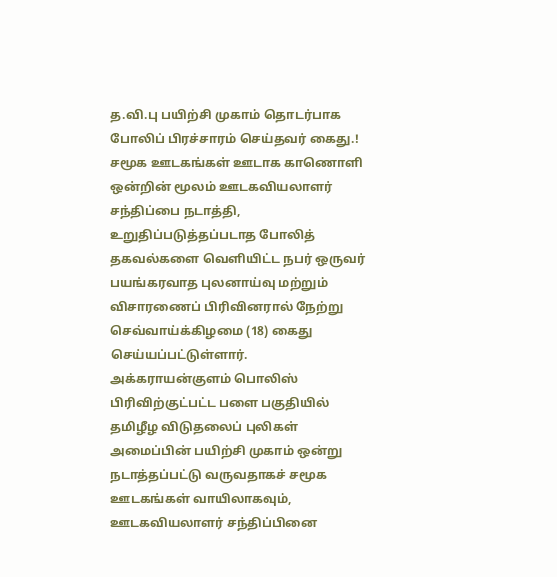த.வி.பு பயிற்சி முகாம் தொடர்பாக போலிப் பிரச்சாரம் செய்தவர் கைது.!
சமூக ஊடகங்கள் ஊடாக காணொளி ஒன்றின் மூலம் ஊடகவியலாளர் சந்திப்பை நடாத்தி, உறுதிப்படுத்தப்படாத போலித் தகவல்களை வெளியிட்ட நபர் ஒருவர் பயங்கரவாத புலனாய்வு மற்றும் விசாரணைப் பிரிவினரால் நேற்று செவ்வாய்க்கிழமை (18) கைது செய்யப்பட்டுள்ளார்.
அக்கராயன்குளம் பொலிஸ் பிரிவிற்குட்பட்ட பளை பகுதியில் தமிழீழ விடுதலைப் புலிகள் அமைப்பின் பயிற்சி முகாம் ஒன்று நடாத்தப்பட்டு வருவதாகச் சமூக ஊடகங்கள் வாயிலாகவும், ஊடகவியலாளர் சந்திப்பினை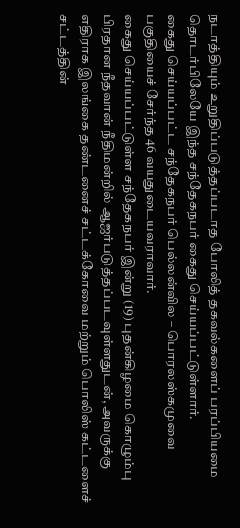நடாத்தியும் உறுதிப்படுத்தப்படாத போலித் தகவல்களைப் பரப்பியமை தொடர்பிலேயே இந்த சந்தேகநபர் கைது செய்யப்பட்டுள்ளார்.
கைது செய்யப்பட்ட சந்தேகநபர் பெல்லன்வில – பொரலஸ்கமுவை பகுதியைச் சேர்ந்த 46 வயதுடையவராவார்.
கைது செய்யப்பட்டுள்ள சந்தேகநபர் இன்று (19) புதன்கிழமை கொழும்பு பிரதான நீதவான் நீதிமன்றில் ஆஜர்படுத்தப்படவுள்ளதுடன், அவருக்கு எதிராக இலங்கை தண்டனைச் சட்டக்கோவை மற்றும் பொலிஸ் கட்டளைச் சட்டத்தின்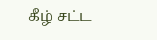கீழ் சட்ட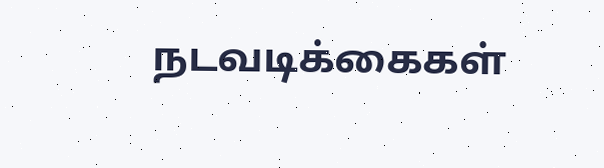நடவடிக்கைகள்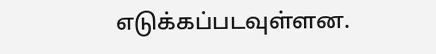எடுக்கப்படவுள்ளன.